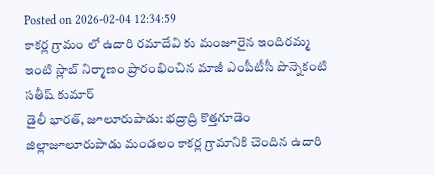Posted on 2026-02-04 12:34:59
కాకర్ల గ్రామం లో ఉదారి రమాదేవి కు మంజూరైన ఇందిరమ్మ ఇంటి స్లాబ్ నిర్మాణం ప్రారంభించిన మాజీ ఎంపీటీసీ పొన్నెకంటి సతీష్ కుమార్
డైలీ భారత్, జూలూరుపాడు: భద్రాద్రి కొత్తగూడెం జిల్లాజూలూరుపాడు మండలం కాకర్ల గ్రామానికి చెందిన ఉదారి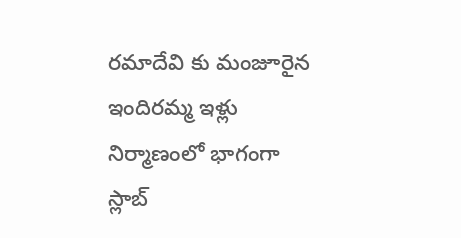రమాదేవి కు మంజూరైన ఇందిరమ్మ ఇళ్లు నిర్మాణంలో భాగంగా స్లాబ్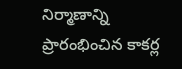నిర్మాణాన్ని ప్రారంభించిన కాకర్ల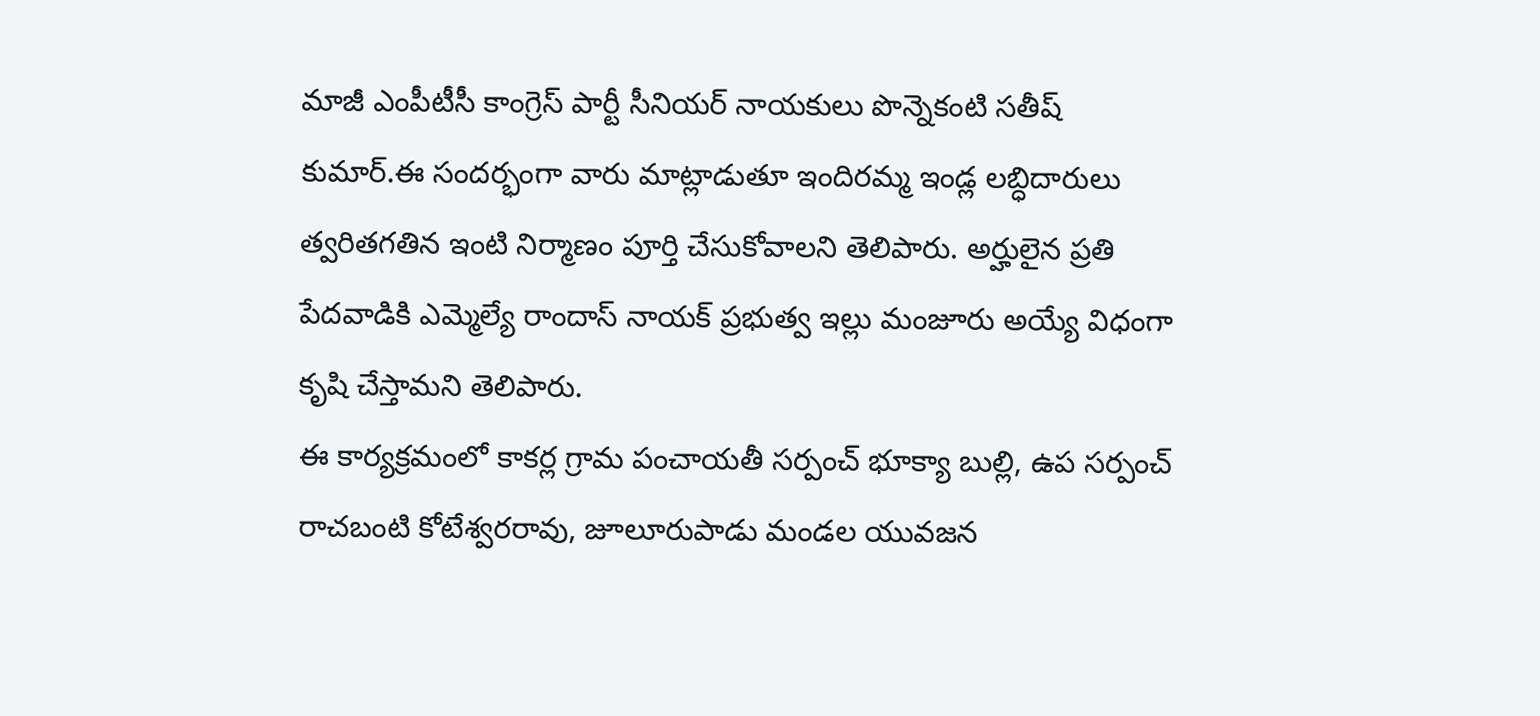మాజీ ఎంపీటీసీ కాంగ్రెస్ పార్టీ సీనియర్ నాయకులు పొన్నెకంటి సతీష్ కుమార్.ఈ సందర్భంగా వారు మాట్లాడుతూ ఇందిరమ్మ ఇండ్ల లబ్ధిదారులు త్వరితగతిన ఇంటి నిర్మాణం పూర్తి చేసుకోవాలని తెలిపారు. అర్హులైన ప్రతి పేదవాడికి ఎమ్మెల్యే రాందాస్ నాయక్ ప్రభుత్వ ఇల్లు మంజూరు అయ్యే విధంగా కృషి చేస్తామని తెలిపారు.
ఈ కార్యక్రమంలో కాకర్ల గ్రామ పంచాయతీ సర్పంచ్ భూక్యా బుల్లి, ఉప సర్పంచ్ రాచబంటి కోటేశ్వరరావు, జూలూరుపాడు మండల యువజన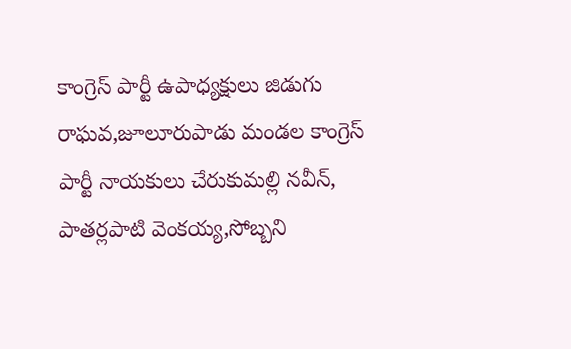కాంగ్రెస్ పార్టీ ఉపాధ్యక్షులు జిడుగు రాఘవ,జూలూరుపాడు మండల కాంగ్రెస్ పార్టీ నాయకులు చేరుకుమల్లి నవీన్, పాతర్లపాటి వెంకయ్య,సోబ్బని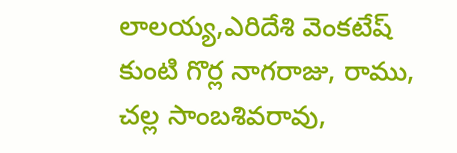లాలయ్య,ఎరిదేశి వెంకటేష్ కుంటి గొర్ల నాగరాజు, రాము, చల్ల సాంబశివరావు,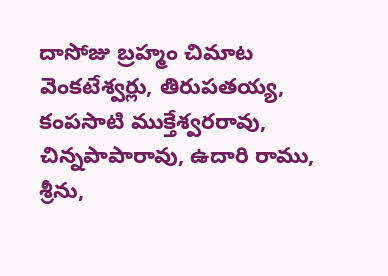దాసోజు బ్రహ్మం చిమాట వెంకటేశ్వర్లు, తిరుపతయ్య, కంపసాటి ముక్తేశ్వరరావు, చిన్నపాపారావు, ఉదారి రాము, శ్రీను,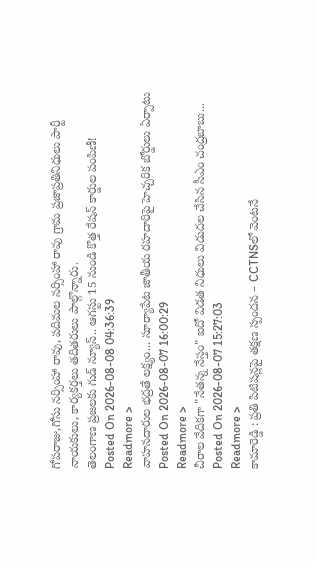గోపరాజు,గోసు నర్సింహా రావు, పదిమల నర్సింహా రావు గ్రామ ప్రజాప్రతినిధులు పార్టీ నాయకులు, కార్యకర్తలు తదితరులు పాల్గొన్నారు.
తెలంగాణ ప్రజలకు గుడ్ న్యూస్.. ఆగస్టు 15 నుండి కొత్త రేషన్ కార్డుల పంపిణీ!
Posted On 2026-08-08 04:36:39
Readmore >
వాహనదారుల భద్రతే లక్ష్యం... సూర్యాపేట జాతీయ రహదారిపై హెచ్చరిక బోర్డులు ఏర్పాటు
Posted On 2026-08-07 16:00:29
Readmore >
చీరాల వేదికగా "నేతన్న నేస్తం" ఐదో విడత నిధులు విడుదల చేసిన సీఎం చంద్రబాబు...
Posted On 2026-08-07 15:27:03
Readmore >
కామారెడ్డి : ప్రతి పిటిషన్లపై తక్షణ స్పందన – CCTNSలో వెంటనే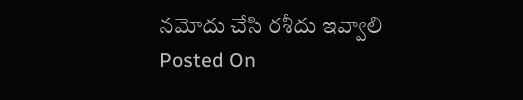నమోదు చేసి రశీదు ఇవ్వాలి
Posted On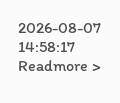2026-08-07 14:58:17
Readmore >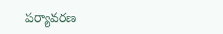పర్యావరణ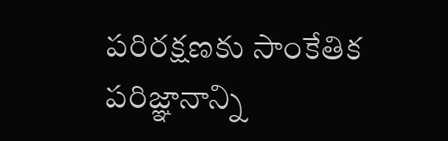పరిరక్షణకు సాంకేతిక పరిజ్ఞానాన్ని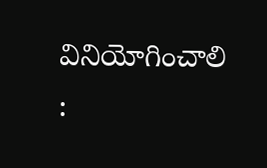వినియోగించాలి :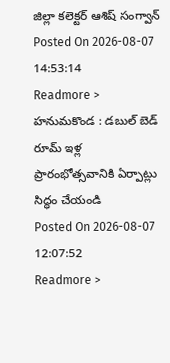జిల్లా కలెక్టర్ ఆశిష్ సంగ్వాన్
Posted On 2026-08-07 14:53:14
Readmore >
హనుమకొండ : డబుల్ బెడ్ రూమ్ ఇళ్ల ప్రారంభోత్సవానికి ఏర్పాట్లు సిద్ధం చేయండి
Posted On 2026-08-07 12:07:52
Readmore >